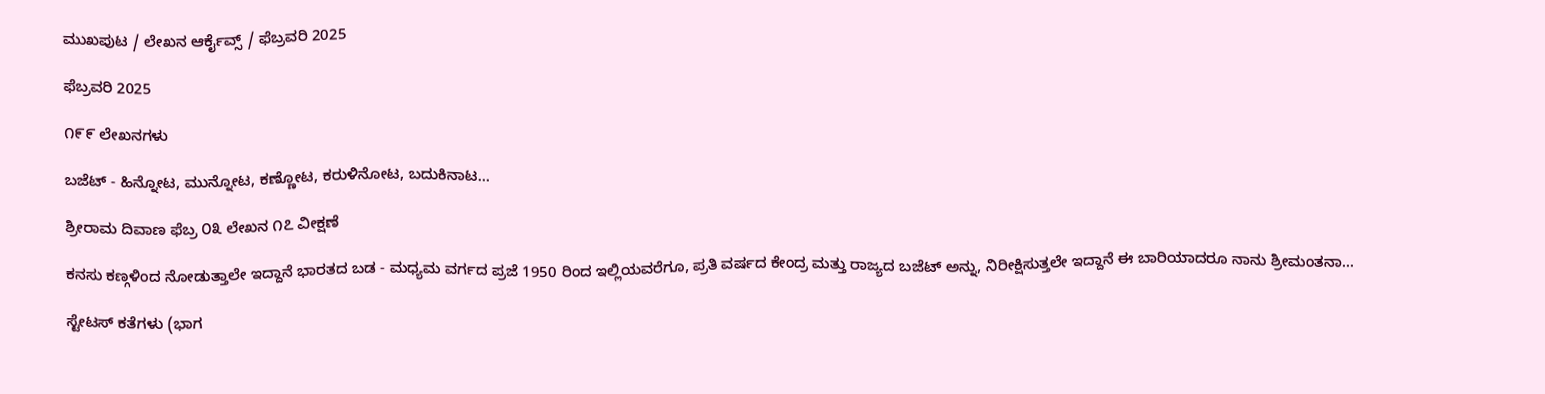ಮುಖಪುಟ / ಲೇಖನ ಆರ್ಕೈವ್ಸ್ / ಫೆಬ್ರವರಿ 2025

ಫೆಬ್ರವರಿ 2025

೧೯೯ ಲೇಖನಗಳು

ಬಜೆಟ್ - ಹಿನ್ನೋಟ, ಮುನ್ನೋಟ, ಕಣ್ಣೋಟ, ಕರುಳಿನೋಟ, ಬದುಕಿನಾಟ…

ಶ್ರೀರಾಮ ದಿವಾಣ ಫೆಬ್ರ ೦೩ ಲೇಖನ ೧೭ ವೀಕ್ಷಣೆ

ಕನಸು ಕಣ್ಗಳಿಂದ ನೋಡುತ್ತಾಲೇ ಇದ್ದಾನೆ ಭಾರತದ ಬಡ - ಮಧ್ಯಮ ವರ್ಗದ ಪ್ರಜೆ 1950 ರಿಂದ ಇಲ್ಲಿಯವರೆಗೂ, ಪ್ರತಿ ವರ್ಷದ ಕೇಂದ್ರ ಮತ್ತು ರಾಜ್ಯದ ಬಜೆಟ್ ಅನ್ನು, ನಿರೀಕ್ಷಿಸುತ್ತಲೇ ಇದ್ದಾನೆ ಈ ಬಾರಿಯಾದರೂ ನಾನು ಶ್ರೀಮಂತನಾ...

ಸ್ಟೇಟಸ್ ಕತೆಗಳು (ಭಾಗ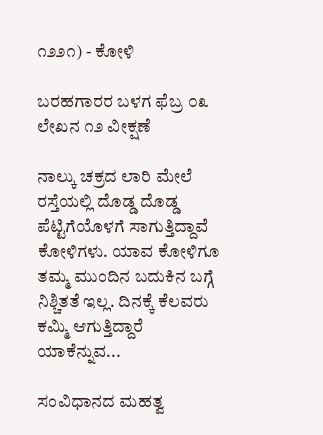೧೨೨೧) - ಕೋಳಿ

ಬರಹಗಾರರ ಬಳಗ ಫೆಬ್ರ ೦೩ ಲೇಖನ ೧೨ ವೀಕ್ಷಣೆ

ನಾಲ್ಕು ಚಕ್ರದ ಲಾರಿ ಮೇಲೆ ರಸ್ತೆಯಲ್ಲಿ ದೊಡ್ಡ ದೊಡ್ಡ ಪೆಟ್ಟಿಗೆಯೊಳಗೆ ಸಾಗುತ್ತಿದ್ದಾವೆ ಕೋಳಿಗಳು. ಯಾವ ಕೋಳಿಗೂ ತಮ್ಮ ಮುಂದಿನ ಬದುಕಿನ ಬಗ್ಗೆ ನಿಶ್ಚಿತತೆ ಇಲ್ಲ. ದಿನಕ್ಕೆ ಕೆಲವರು ಕಮ್ಮಿ ಆಗುತ್ತಿದ್ದಾರೆ ಯಾಕೆನ್ನುವ...

ಸಂವಿಧಾನದ ಮಹತ್ವ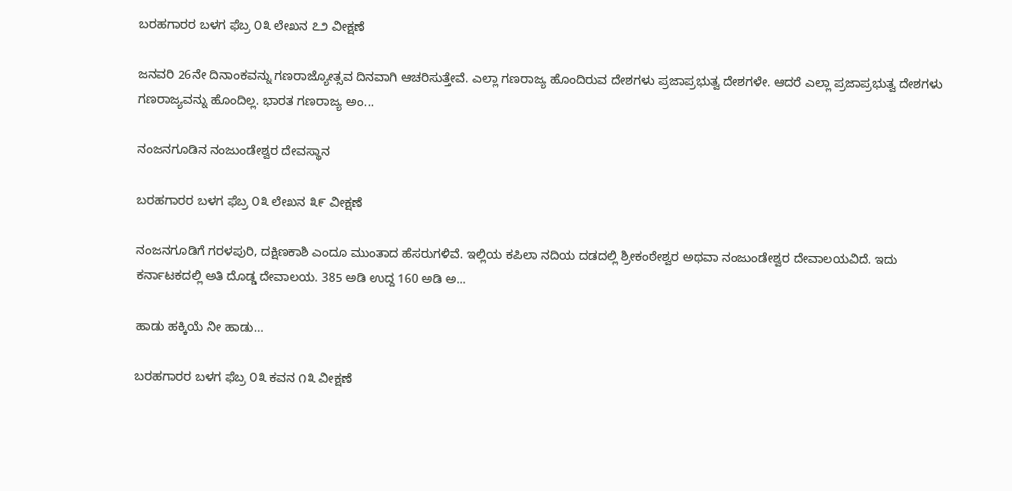ಬರಹಗಾರರ ಬಳಗ ಫೆಬ್ರ ೦೩ ಲೇಖನ ೭೨ ವೀಕ್ಷಣೆ

ಜನವರಿ 26ನೇ ದಿನಾಂಕವನ್ನು ಗಣರಾಜ್ಯೋತ್ಸವ ದಿನವಾಗಿ ಆಚರಿಸುತ್ತೇವೆ. ಎಲ್ಲಾ ಗಣರಾಜ್ಯ ಹೊಂದಿರುವ ದೇಶಗಳು ಪ್ರಜಾಪ್ರಭುತ್ವ ದೇಶಗಳೇ. ಆದರೆ ಎಲ್ಲಾ ಪ್ರಜಾಪ್ರಭುತ್ವ ದೇಶಗಳು ಗಣರಾಜ್ಯವನ್ನು ಹೊಂದಿಲ್ಲ. ಭಾರತ ಗಣರಾಜ್ಯ ಅಂ...

ನಂಜನಗೂಡಿನ ನಂಜುಂಡೇಶ್ವರ ದೇವಸ್ಥಾನ

ಬರಹಗಾರರ ಬಳಗ ಫೆಬ್ರ ೦೩ ಲೇಖನ ೩೯ ವೀಕ್ಷಣೆ

ನಂಜನಗೂಡಿಗೆ ಗರಳಪುರಿ, ದಕ್ಷಿಣಕಾಶಿ ಎಂದೂ ಮುಂತಾದ ಹೆಸರುಗಳಿವೆ. ಇಲ್ಲಿಯ ಕಪಿಲಾ ನದಿಯ ದಡದಲ್ಲಿ ಶ್ರೀಕಂಠೇಶ್ವರ ಅಥವಾ ನಂಜುಂಡೇಶ್ವರ ದೇವಾಲಯವಿದೆ. ಇದು ಕರ್ನಾಟಕದಲ್ಲಿ ಅತಿ ದೊಡ್ಡ ದೇವಾಲಯ. 385 ಅಡಿ ಉದ್ದ 160 ಅಡಿ ಅ...

ಹಾಡು ಹಕ್ಕಿಯೆ ನೀ ಹಾಡು…

ಬರಹಗಾರರ ಬಳಗ ಫೆಬ್ರ ೦೩ ಕವನ ೧೩ ವೀಕ್ಷಣೆ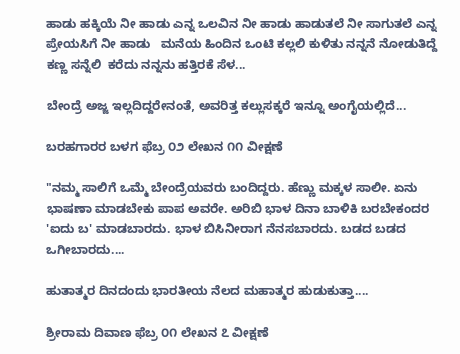ಹಾಡು ಹಕ್ಕಿಯೆ ನೀ ಹಾಡು ಎನ್ನ ಒಲವಿನ ನೀ ಹಾಡು ಹಾಡುತಲೆ ನೀ ಸಾಗುತಲೆ ಎನ್ನ ಪ್ರೇಯಸಿಗೆ ನೀ ಹಾಡು   ಮನೆಯ ಹಿಂದಿನ ಒಂಟಿ ಕಲ್ಲಲಿ ಕುಳಿತು ನನ್ನನೆ ನೋಡುತಿದ್ದೆ ಕಣ್ಣ ಸನ್ನೆಲಿ  ಕರೆದು ನನ್ನನು ಹತ್ತಿರಕೆ ಸೆಳ...

ಬೇಂದ್ರೆ ಅಜ್ಜ ಇಲ್ಲದಿದ್ದರೇನಂತೆ, ಅವರಿತ್ತ ಕಲ್ಲುಸಕ್ಕರೆ ಇನ್ನೂ ಅಂಗೈಯಲ್ಲಿದೆ...

ಬರಹಗಾರರ ಬಳಗ ಫೆಬ್ರ ೦೨ ಲೇಖನ ೧೧ ವೀಕ್ಷಣೆ

"ನಮ್ಮ ಸಾಲಿಗೆ ಒಮ್ಮೆ ಬೇಂದ್ರೆಯವರು ಬಂದಿದ್ದರು. ಹೆಣ್ಣು ಮಕ್ಕಳ ಸಾಲೀ. ಏನು ಭಾಷಣಾ ಮಾಡಬೇಕು ಪಾಪ ಅವರೇ. ಅರಿಬಿ ಭಾಳ ದಿನಾ ಬಾಳಿಕಿ ಬರಬೇಕಂದರ 'ಐದು ಬ' ಮಾಡಬಾರದು. ಭಾಳ ಬಿಸಿನೀರಾಗ ನೆನಸಬಾರದು. ಬಡದ ಬಡದ ಒಗೀಬಾರದು....

ಹುತಾತ್ಮರ ದಿನದಂದು ಭಾರತೀಯ ನೆಲದ ಮಹಾತ್ಮರ ಹುಡುಕುತ್ತಾ....

ಶ್ರೀರಾಮ ದಿವಾಣ ಫೆಬ್ರ ೦೧ ಲೇಖನ ೭ ವೀಕ್ಷಣೆ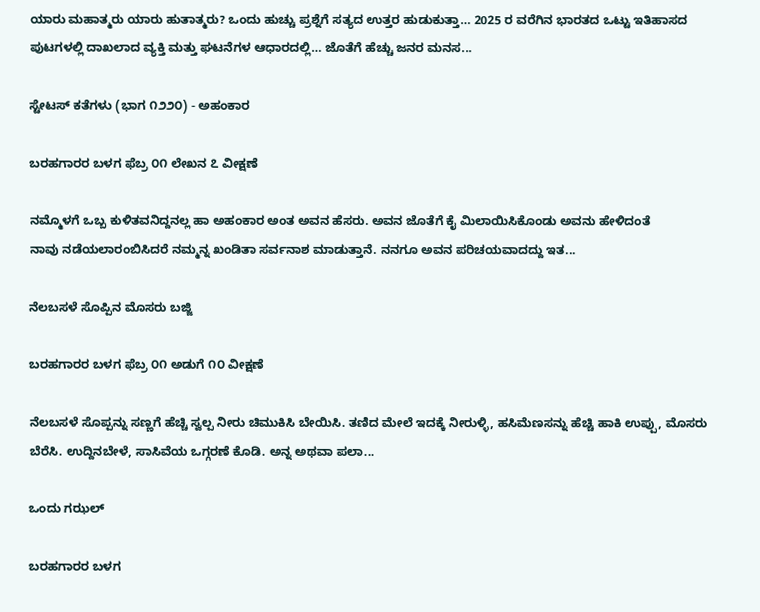ಯಾರು ಮಹಾತ್ಮರು ಯಾರು ಹುತಾತ್ಮರು? ಒಂದು ಹುಚ್ಚು ಪ್ರಶ್ನೆಗೆ ಸತ್ಯದ ಉತ್ತರ ಹುಡುಕುತ್ತಾ… 2025 ರ ವರೆಗಿನ ಭಾರತದ ಒಟ್ಟು ಇತಿಹಾಸದ ಪುಟಗಳಲ್ಲಿ ದಾಖಲಾದ ವ್ಯಕ್ತಿ ಮತ್ತು ಘಟನೆಗಳ ಆಧಾರದಲ್ಲಿ… ಜೊತೆಗೆ ಹೆಚ್ಚು ಜನರ ಮನಸ...

ಸ್ಟೇಟಸ್ ಕತೆಗಳು (ಭಾಗ ೧೨೨೦) - ಅಹಂಕಾರ

ಬರಹಗಾರರ ಬಳಗ ಫೆಬ್ರ ೦೧ ಲೇಖನ ೭ ವೀಕ್ಷಣೆ

ನಮ್ಮೊಳಗೆ ಒಬ್ಬ ಕುಳಿತವನಿದ್ದನಲ್ಲ ಹಾ ಅಹಂಕಾರ ಅಂತ ಅವನ ಹೆಸರು. ಅವನ ಜೊತೆಗೆ‌ ಕೈ ಮಿಲಾಯಿಸಿಕೊಂಡು ಅವನು ಹೇಳಿದಂತೆ ನಾವು ‌ನಡೆಯಲಾರಂಬಿಸಿದರೆ ನಮ್ಮನ್ನ ಖಂಡಿತಾ ಸರ್ವನಾಶ ಮಾಡುತ್ತಾನೆ. ನನಗೂ ಅವನ‌ ಪರಿಚಯವಾದದ್ದು ಇತ...

ನೆಲಬಸಳೆ ಸೊಪ್ಪಿನ ಮೊಸರು ಬಜ್ಜಿ

ಬರಹಗಾರರ ಬಳಗ ಫೆಬ್ರ ೦೧ ಅಡುಗೆ ೧೦ ವೀಕ್ಷಣೆ

ನೆಲಬಸಳೆ ಸೊಪ್ಪನ್ನು ಸಣ್ಣಗೆ ಹೆಚ್ಚಿ ಸ್ವಲ್ಪ ನೀರು ಚಿಮುಕಿಸಿ ಬೇಯಿಸಿ. ತಣಿದ ಮೇಲೆ ಇದಕ್ಕೆ ನೀರುಳ್ಳಿ, ಹಸಿಮೆಣಸನ್ನು ಹೆಚ್ಚಿ ಹಾಕಿ ಉಪ್ಪು, ಮೊಸರು ಬೆರೆಸಿ. ಉದ್ದಿನಬೇಳೆ, ಸಾಸಿವೆಯ ಒಗ್ಗರಣೆ ಕೊಡಿ. ಅನ್ನ ಅಥವಾ ಪಲಾ...

ಒಂದು ಗಝಲ್

ಬರಹಗಾರರ ಬಳಗ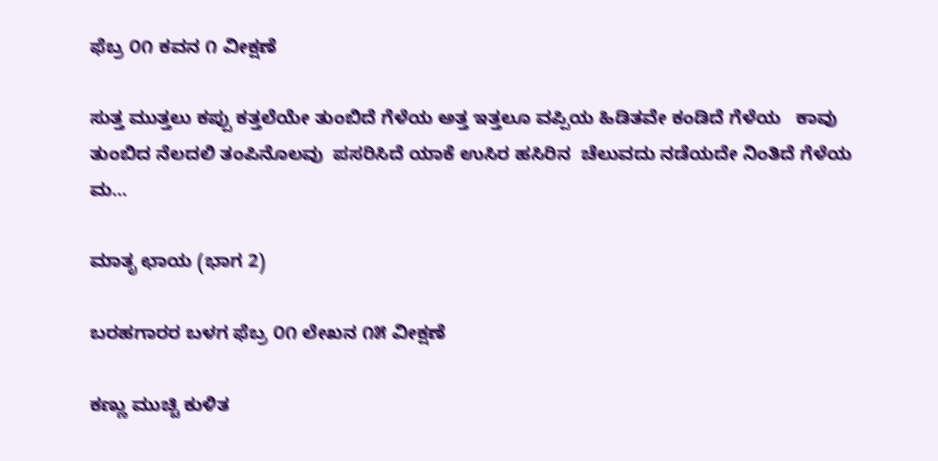ಫೆಬ್ರ ೦೧ ಕವನ ೧ ವೀಕ್ಷಣೆ

ಸುತ್ತ ಮುತ್ತಲು ಕಪ್ಪು ಕತ್ತಲೆಯೇ ತುಂಬಿದೆ ಗೆಳೆಯ ಅತ್ತ ಇತ್ತಲೂ ವಪ್ಪಿಯ ಹಿಡಿತವೇ ಕಂಡಿದೆ ಗೆಳೆಯ   ಕಾವು ತುಂಬಿದ ನೆಲದಲಿ ತಂಪಿನೊಲವು  ಪಸರಿಸಿದೆ ಯಾಕೆ ಉಸಿರ ಹಸಿರಿನ  ಚೆಲುವದು ನಡೆಯದೇ ನಿಂತಿದೆ ಗೆಳೆಯ   ಮ...

ಮಾತೃ ಛಾಯ (ಭಾಗ 2)

ಬರಹಗಾರರ ಬಳಗ ಫೆಬ್ರ ೦೧ ಲೇಖನ ೧೫ ವೀಕ್ಷಣೆ

ಕಣ್ಣು ಮುಚ್ಚಿ ಕುಳಿತ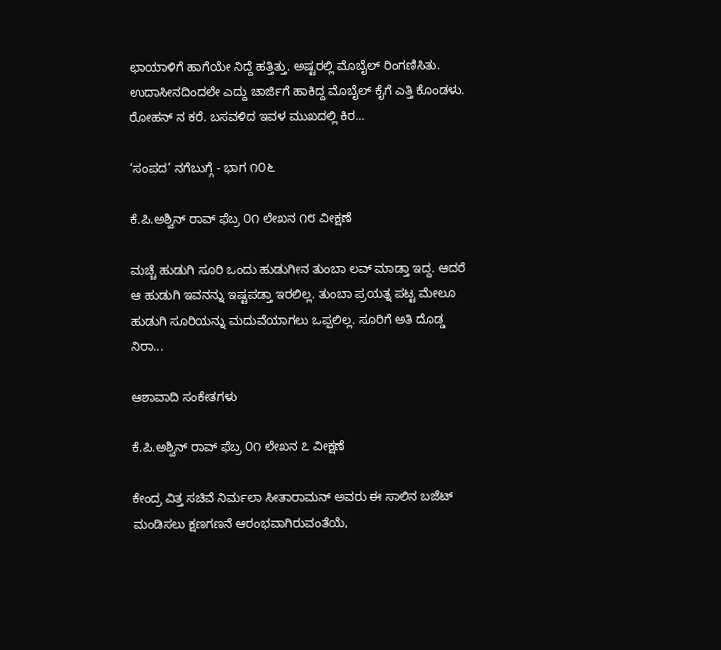ಛಾಯಾಳಿಗೆ ಹಾಗೆಯೇ ನಿದ್ದೆ ಹತ್ತಿತ್ತು. ಅಷ್ಟರಲ್ಲಿ ಮೊಬೈಲ್ ರಿಂಗಣಿಸಿತು. ಉದಾಸೀನದಿಂದಲೇ ಎದ್ದು ಚಾರ್ಜಿಗೆ ಹಾಕಿದ್ದ ಮೊಬೈಲ್ ಕೈಗೆ ಎತ್ತಿ ಕೊಂಡಳು. ರೋಹನ್ ನ ಕರೆ. ಬಸವಳಿದ ಇವಳ ಮುಖದಲ್ಲಿ ಕಿರ...

‘ಸಂಪದ’ ನಗೆಬುಗ್ಗೆ - ಭಾಗ ೧೦೬

ಕೆ.ಪಿ.ಅಶ್ವಿನ್ ರಾವ್ ಫೆಬ್ರ ೦೧ ಲೇಖನ ೧೮ ವೀಕ್ಷಣೆ

ಮಚ್ಚೆ ಹುಡುಗಿ ಸೂರಿ ಒಂದು ಹುಡುಗೀನ ತುಂಬಾ ಲವ್ ಮಾಡ್ತಾ ಇದ್ದ. ಆದರೆ ಆ ಹುಡುಗಿ ಇವನನ್ನು ಇಷ್ಟಪಡ್ತಾ ಇರಲಿಲ್ಲ. ತುಂಬಾ ಪ್ರಯತ್ನ ಪಟ್ಟ ಮೇಲೂ ಹುಡುಗಿ ಸೂರಿಯನ್ನು ಮದುವೆಯಾಗಲು ಒಪ್ಪಲಿಲ್ಲ. ಸೂರಿಗೆ ಅತಿ ದೊಡ್ಡ ನಿರಾ...

ಆಶಾವಾದಿ ಸಂಕೇತಗಳು

ಕೆ.ಪಿ.ಅಶ್ವಿನ್ ರಾವ್ ಫೆಬ್ರ ೦೧ ಲೇಖನ ೭ ವೀಕ್ಷಣೆ

ಕೇಂದ್ರ ವಿತ್ತ ಸಚಿವೆ ನಿರ್ಮಲಾ ಸೀತಾರಾಮನ್ ಅವರು ಈ ಸಾಲಿನ ಬಜೆಟ್ ಮಂಡಿಸಲು ಕ್ಷಣಗಣನೆ ಆರಂಭವಾಗಿರುವಂತೆಯೆ,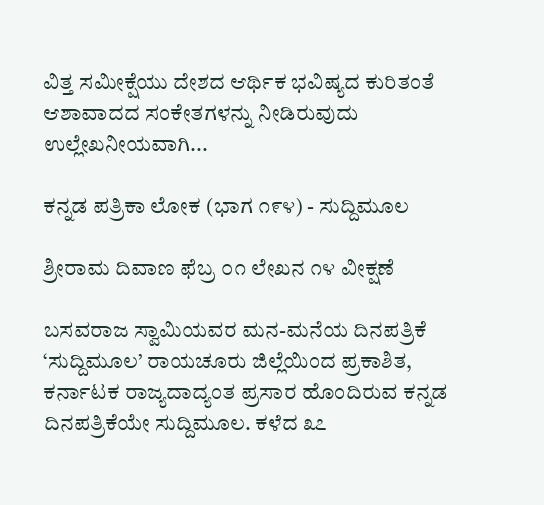ವಿತ್ತ ಸಮೀಕ್ಷೆಯು ದೇಶದ ಆರ್ಥಿಕ ಭವಿಷ್ಯದ ಕುರಿತಂತೆ ಆಶಾವಾದದ ಸಂಕೇತಗಳನ್ನು ನೀಡಿರುವುದು ಉಲ್ಲೇಖನೀಯವಾಗಿ...

ಕನ್ನಡ ಪತ್ರಿಕಾ ಲೋಕ (ಭಾಗ ೧೯೪) - ಸುದ್ದಿಮೂಲ

ಶ್ರೀರಾಮ ದಿವಾಣ ಫೆಬ್ರ ೦೧ ಲೇಖನ ೧೪ ವೀಕ್ಷಣೆ

ಬಸವರಾಜ ಸ್ವಾಮಿಯವರ ಮನ-ಮನೆಯ ದಿನಪತ್ರಿಕೆ ‘ಸುದ್ದಿಮೂಲ’ ರಾಯಚೂರು ಜಿಲ್ಲೆಯಿಂದ ಪ್ರಕಾಶಿತ, ಕರ್ನಾಟಕ ರಾಜ್ಯದಾದ್ಯಂತ ಪ್ರಸಾರ ಹೊಂದಿರುವ ಕನ್ನಡ ದಿನಪತ್ರಿಕೆಯೇ ಸುದ್ದಿಮೂಲ. ಕಳೆದ ೩೭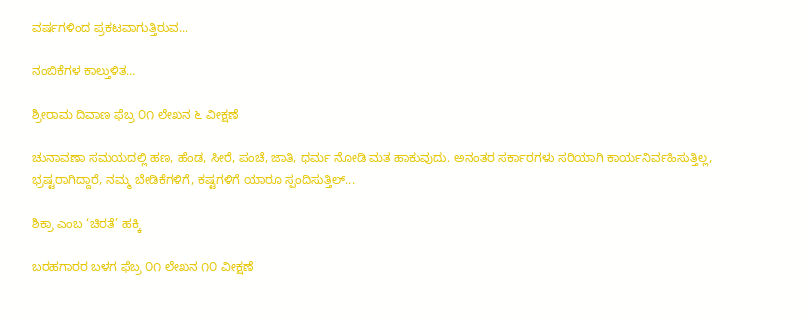ವರ್ಷಗಳಿಂದ ಪ್ರಕಟವಾಗುತ್ತಿರುವ...

ನಂಬಿಕೆಗಳ ಕಾಲ್ತುಳಿತ…

ಶ್ರೀರಾಮ ದಿವಾಣ ಫೆಬ್ರ ೦೧ ಲೇಖನ ೬ ವೀಕ್ಷಣೆ

ಚುನಾವಣಾ ಸಮಯದಲ್ಲಿ ಹಣ, ಹೆಂಡ, ಸೀರೆ, ಪಂಚೆ, ಜಾತಿ, ಧರ್ಮ ನೋಡಿ ಮತ ಹಾಕುವುದು. ಅನಂತರ ಸರ್ಕಾರಗಳು ಸರಿಯಾಗಿ ಕಾರ್ಯನಿರ್ವಹಿಸುತ್ತಿಲ್ಲ, ಭ್ರಷ್ಟರಾಗಿದ್ದಾರೆ, ನಮ್ಮ ಬೇಡಿಕೆಗಳಿಗೆ, ಕಷ್ಟಗಳಿಗೆ ಯಾರೂ ಸ್ಪಂದಿಸುತ್ತಿಲ್...

ಶಿಕ್ರಾ ಎಂಬ ‘ಚಿರತೆ’ ಹಕ್ಕಿ

ಬರಹಗಾರರ ಬಳಗ ಫೆಬ್ರ ೦೧ ಲೇಖನ ೧೦ ವೀಕ್ಷಣೆ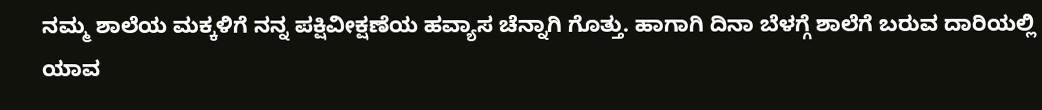ನಮ್ಮ ಶಾಲೆಯ ಮಕ್ಕಳಿಗೆ ನನ್ನ ಪಕ್ಷಿವೀಕ್ಷಣೆಯ ಹವ್ಯಾಸ ಚೆನ್ನಾಗಿ ಗೊತ್ತು. ಹಾಗಾಗಿ ದಿನಾ ಬೆಳಗ್ಗೆ ಶಾಲೆಗೆ ಬರುವ ದಾರಿಯಲ್ಲಿ ಯಾವ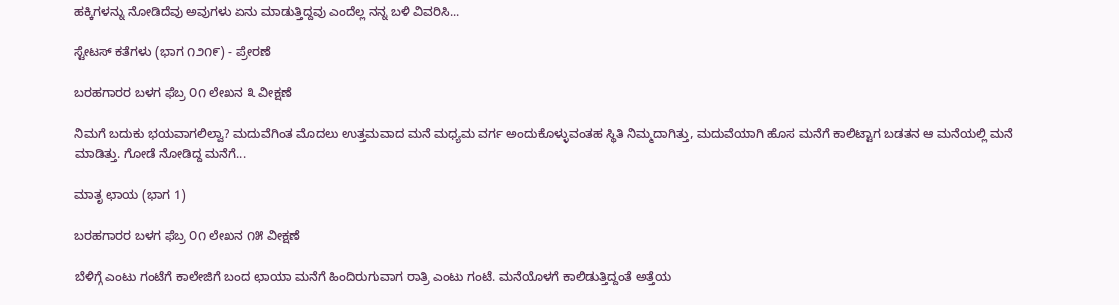ಹಕ್ಕಿಗಳನ್ನು ನೋಡಿದೆವು ಅವುಗಳು ಏನು ಮಾಡುತ್ತಿದ್ದವು ಎಂದೆಲ್ಲ ನನ್ನ ಬಳಿ ವಿವರಿಸಿ...

ಸ್ಟೇಟಸ್ ಕತೆಗಳು (ಭಾಗ ೧೨೧೯) - ಪ್ರೇರಣೆ

ಬರಹಗಾರರ ಬಳಗ ಫೆಬ್ರ ೦೧ ಲೇಖನ ೩ ವೀಕ್ಷಣೆ

ನಿಮಗೆ ಬದುಕು ಭಯವಾಗಲಿಲ್ವಾ? ಮದುವೆಗಿಂತ ಮೊದಲು ಉತ್ತಮವಾದ ಮನೆ ಮಧ್ಯಮ ವರ್ಗ ಅಂದುಕೊಳ್ಳುವಂತಹ ಸ್ಥಿತಿ ನಿಮ್ಮದಾಗಿತ್ತು, ಮದುವೆಯಾಗಿ ಹೊಸ ಮನೆಗೆ ಕಾಲಿಟ್ಟಾಗ ಬಡತನ ಆ ಮನೆಯಲ್ಲಿ ಮನೆ ಮಾಡಿತ್ತು. ಗೋಡೆ ನೋಡಿದ್ದ ಮನೆಗೆ...

ಮಾತೃ ಛಾಯ (ಭಾಗ 1)

ಬರಹಗಾರರ ಬಳಗ ಫೆಬ್ರ ೦೧ ಲೇಖನ ೧೫ ವೀಕ್ಷಣೆ

ಬೆಳಿಗ್ಗೆ ಎಂಟು ಗಂಟೆಗೆ ಕಾಲೇಜಿಗೆ ಬಂದ ಛಾಯಾ ಮನೆಗೆ ಹಿಂದಿರುಗುವಾಗ ರಾತ್ರಿ ಎಂಟು ಗಂಟೆ. ಮನೆಯೊಳಗೆ ಕಾಲಿಡುತ್ತಿದ್ದಂತೆ ಅತ್ತೆಯ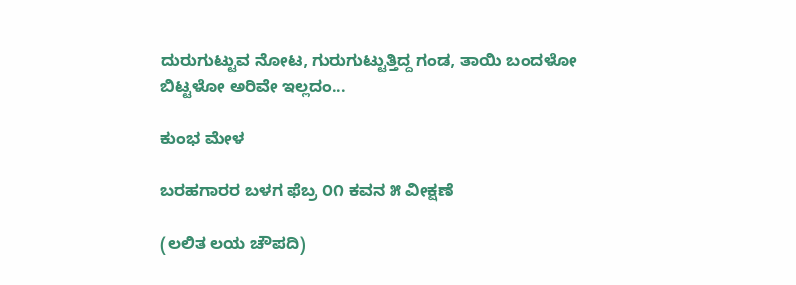ದುರುಗುಟ್ಟುವ ನೋಟ, ಗುರುಗುಟ್ಟುತ್ತಿದ್ದ ಗಂಡ, ತಾಯಿ ಬಂದಳೋ ಬಿಟ್ಟಳೋ ಅರಿವೇ ಇಲ್ಲದಂ...

ಕುಂಭ ಮೇಳ

ಬರಹಗಾರರ ಬಳಗ ಫೆಬ್ರ ೦೧ ಕವನ ೫ ವೀಕ್ಷಣೆ

(ಲಲಿತ ಲಯ ಚೌಪದಿ)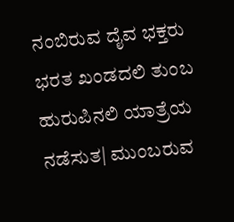ನಂಬಿರುವ ದೈವ ಭಕ್ತರು ಭರತ ಖಂಡದಲಿ ತುಂಬ ಹುರುಪಿನಲಿ ಯಾತ್ರೆಯ ನಡೆಸುತ| ಮುಂಬರುವ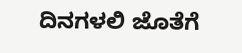ದಿನಗಳಲಿ ಜೊತೆಗೆ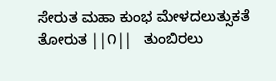ಸೇರುತ ಮಹಾ ಕುಂಭ ಮೇಳದಲುತ್ಸುಕತೆ ತೋರುತ ||೧||   ತುಂಬಿರಲು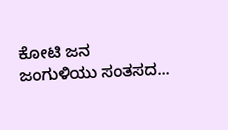ಕೋಟಿ ಜನ ಜಂಗುಳಿಯು ಸಂತಸದ...